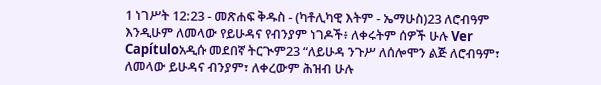1 ነገሥት 12:23 - መጽሐፍ ቅዱስ - (ካቶሊካዊ እትም - ኤማሁስ)23 ለሮብዓም እንዲሁም ለመላው የይሁዳና የብንያም ነገዶች፥ ለቀሩትም ሰዎች ሁሉ Ver Capítuloአዲሱ መደበኛ ትርጒም23 “ለይሁዳ ንጉሥ ለሰሎሞን ልጅ ለሮብዓም፣ ለመላው ይሁዳና ብንያም፣ ለቀረውም ሕዝብ ሁሉ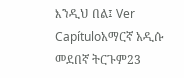እንዲህ በል፤ Ver Capítuloአማርኛ አዲሱ መደበኛ ትርጉም23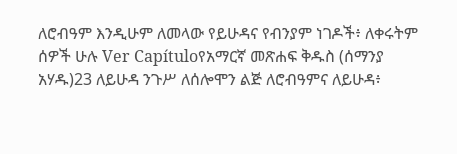ለሮብዓም እንዲሁም ለመላው የይሁዳና የብንያም ነገዶች፥ ለቀሩትም ሰዎች ሁሉ Ver Capítuloየአማርኛ መጽሐፍ ቅዱስ (ሰማንያ አሃዱ)23 ለይሁዳ ንጉሥ ለሰሎሞን ልጅ ለሮብዓምና ለይሁዳ፥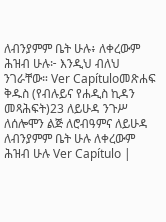ለብንያምም ቤት ሁሉ፥ ለቀረውም ሕዝብ ሁሉ፦ እንዲህ ብለህ ንገራቸው። Ver Capítuloመጽሐፍ ቅዱስ (የብሉይና የሐዲስ ኪዳን መጻሕፍት)23 ለይሁዳ ንጉሥ ለሰሎሞን ልጅ ለሮብዓምና ለይሁዳ ለብንያምም ቤት ሁሉ ለቀረውም ሕዝብ ሁሉ Ver Capítulo |